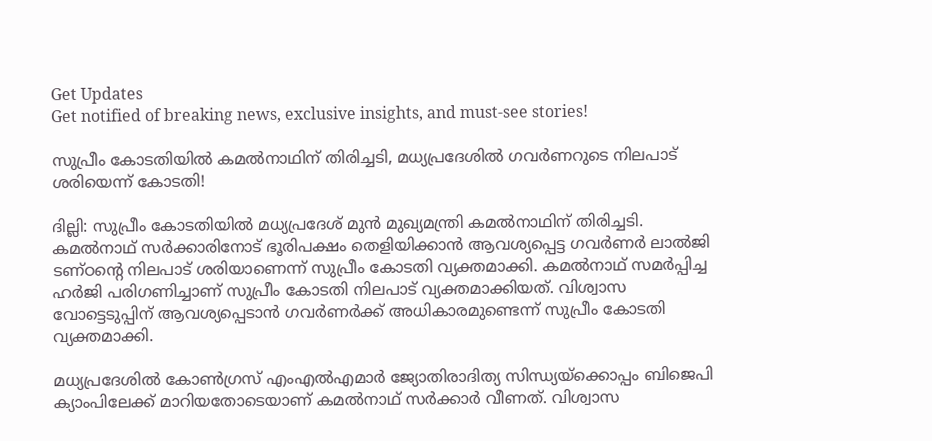Get Updates
Get notified of breaking news, exclusive insights, and must-see stories!

സുപ്രീം കോടതിയിൽ കമൽനാഥിന് തിരിച്ചടി, മധ്യപ്രദേശിൽ ഗവർണറുടെ നിലപാട് ശരിയെന്ന് കോടതി!

ദില്ലി: സുപ്രീം കോടതിയില്‍ മധ്യപ്രദേശ് മുന്‍ മുഖ്യമന്ത്രി കമല്‍നാഥിന് തിരിച്ചടി. കമല്‍നാഥ് സര്‍ക്കാരിനോട് ഭൂരിപക്ഷം തെളിയിക്കാന്‍ ആവശ്യപ്പെട്ട ഗവര്‍ണര്‍ ലാല്‍ജി ടണ്ഠന്റെ നിലപാട് ശരിയാണെന്ന് സുപ്രീം കോടതി വ്യക്തമാക്കി. കമല്‍നാഥ് സമര്‍പ്പിച്ച ഹര്‍ജി പരിഗണിച്ചാണ് സുപ്രീം കോടതി നിലപാട് വ്യക്തമാക്കിയത്. വിശ്വാസ വോട്ടെടുപ്പിന് ആവശ്യപ്പെടാന്‍ ഗവര്‍ണര്‍ക്ക് അധികാരമുണ്ടെന്ന് സുപ്രീം കോടതി വ്യക്തമാക്കി.

മധ്യപ്രദേശില്‍ കോണ്‍ഗ്രസ് എംഎല്‍എമാര്‍ ജ്യോതിരാദിത്യ സിന്ധ്യയ്‌ക്കൊപ്പം ബിജെപി ക്യാംപിലേക്ക് മാറിയതോടെയാണ് കമല്‍നാഥ് സര്‍ക്കാര്‍ വീണത്. വിശ്വാസ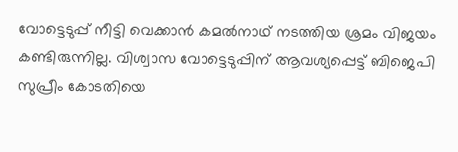വോട്ടെടുപ്പ് നീട്ടി വെക്കാന്‍ കമല്‍നാഥ് നടത്തിയ ശ്രമം വിജയം കണ്ടിരുന്നില്ല. വിശ്വാസ വോട്ടെടുപ്പിന് ആവശ്യപ്പെട്ട് ബിജെപി സുപ്രീം കോടതിയെ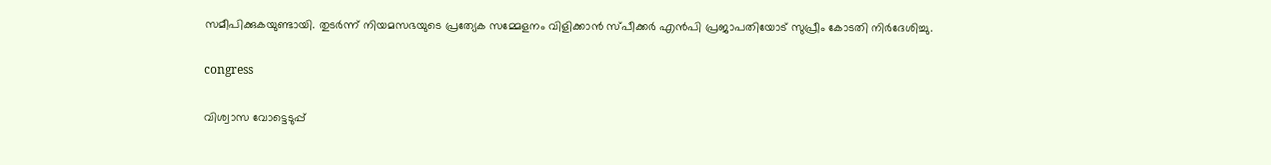സമീപിക്കുകയുണ്ടായി. തുടര്‍ന്ന് നിയമസഭയുടെ പ്രത്യേക സമ്മേളനം വിളിക്കാന്‍ സ്പീക്കര്‍ എന്‍പി പ്രജാപതിയോട് സുപ്രീം കോടതി നിര്‍ദേശിച്ചു.

congress

വിശ്വാസ വോട്ടെടുപ്പ്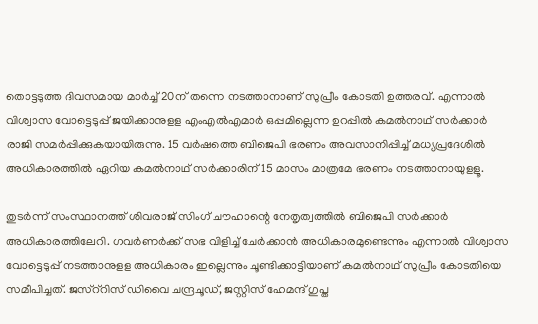തൊട്ടടുത്ത ദിവസമായ മാര്‍ച്ച് 20ന് തന്നെ നടത്താനാണ് സുപ്രീം കോടതി ഉത്തരവ്. എന്നാല്‍ വിശ്വാസ വോട്ടെടുപ്പ് ജയിക്കാനുളള എംഎല്‍എമാര്‍ ഒപ്പമില്ലെന്ന ഉറപ്പില്‍ കമല്‍നാഥ് സര്‍ക്കാര്‍ രാജി സമര്‍പ്പിക്കുകയായിരുന്നു. 15 വര്‍ഷത്തെ ബിജെപി ഭരണം അവസാനിപ്പിച്ച് മധ്യപ്രദേശില്‍ അധികാരത്തില്‍ ഏറിയ കമല്‍നാഥ് സര്‍ക്കാരിന് 15 മാസം മാത്രമേ ഭരണം നടത്താനായുളളൂ.

തുടര്‍ന്ന് സംസ്ഥാനത്ത് ശിവരാജ് സിംഗ് ചൗഹാന്റെ നേതൃത്വത്തില്‍ ബിജെപി സര്‍ക്കാര്‍ അധികാരത്തിലേറി. ഗവര്‍ണര്‍ക്ക് സഭ വിളിച്ച് ചേര്‍ക്കാന്‍ അധികാരമുണ്ടെന്നും എന്നാല്‍ വിശ്വാസ വോട്ടെടുപ്പ് നടത്താനുളള അധികാരം ഇല്ലെന്നും ചൂണ്ടിക്കാട്ടിയാണ് കമല്‍നാഥ് സുപ്രീം കോടതിയെ സമീപിച്ചത്. ജസ്‌റ്‌റിസ് ഡിവൈ ചന്ദ്രചൂഡ്, ജസ്റ്റിസ് ഹേമന്ദ് ഗുപ്ത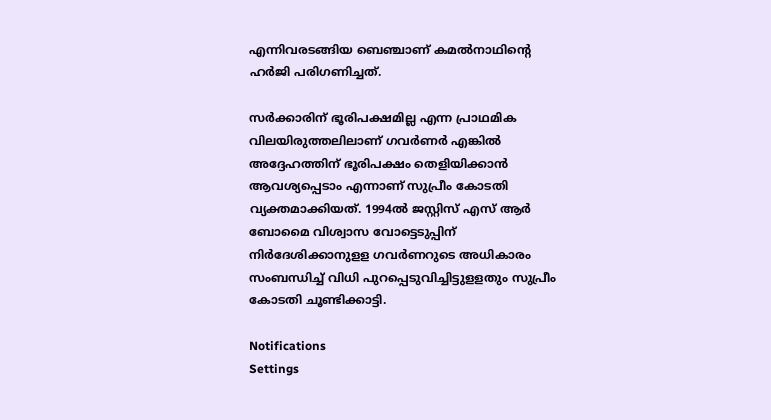എന്നിവരടങ്ങിയ ബെഞ്ചാണ് കമല്‍നാഥിന്റെ ഹര്‍ജി പരിഗണിച്ചത്.

സര്‍ക്കാരിന് ഭൂരിപക്ഷമില്ല എന്ന പ്രാഥമിക വിലയിരുത്തലിലാണ് ഗവര്‍ണര്‍ എങ്കില്‍ അദ്ദേഹത്തിന് ഭൂരിപക്ഷം തെളിയിക്കാന്‍ ആവശ്യപ്പെടാം എന്നാണ് സുപ്രീം കോടതി വ്യക്തമാക്കിയത്. 1994ല്‍ ജസ്റ്റിസ് എസ് ആര്‍ ബോമൈ വിശ്വാസ വോട്ടെടുപ്പിന് നിര്‍ദേശിക്കാനുളള ഗവര്‍ണറുടെ അധികാരം സംബന്ധിച്ച് വിധി പുറപ്പെടുവിച്ചിട്ടുളളതും സുപ്രീം കോടതി ചൂണ്ടിക്കാട്ടി.

Notifications
Settings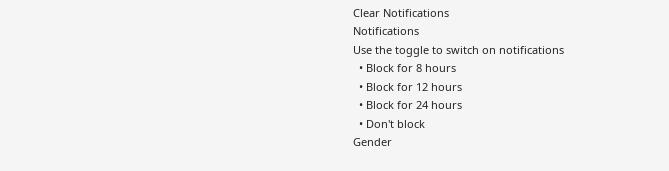Clear Notifications
Notifications
Use the toggle to switch on notifications
  • Block for 8 hours
  • Block for 12 hours
  • Block for 24 hours
  • Don't block
Gender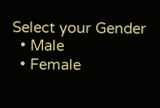Select your Gender
  • Male
  • Female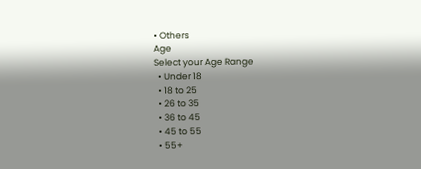• Others
Age
Select your Age Range
  • Under 18
  • 18 to 25
  • 26 to 35
  • 36 to 45
  • 45 to 55
  • 55+